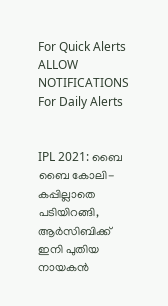For Quick Alerts
ALLOW NOTIFICATIONS
For Daily Alerts


IPL 2021: ബൈ ബൈ കോലി- കപ്പില്ലാതെ പടിയിറങ്ങി, ആര്‍സിബിക്ക് ഇനി പുതിയ നായകന്‍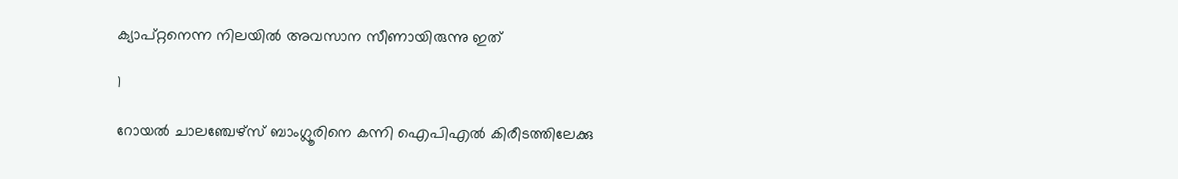ക്യാപ്റ്റനെന്ന നിലയില്‍ അവസാന സീണായിരുന്നു ഇത്

1

റോയല്‍ ചാലഞ്ചേഴ്‌സ് ബാംഗ്ലൂരിനെ കന്നി ഐപിഎല്‍ കിരീടത്തിലേക്കു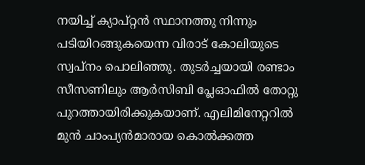നയിച്ച് ക്യാപ്റ്റന്‍ സ്ഥാനത്തു നിന്നും പടിയിറങ്ങുകയെന്ന വിരാട് കോലിയുടെ സ്വപ്‌നം പൊലിഞ്ഞു. തുടര്‍ച്ചയായി രണ്ടാം സീസണിലും ആര്‍സിബി പ്ലേഓഫില്‍ തോറ്റു പുറത്തായിരിക്കുകയാണ്. എലിമിനേറ്ററില്‍ മുന്‍ ചാംപ്യന്‍മാരായ കൊല്‍ക്കത്ത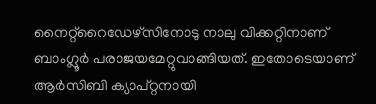നൈറ്റ്‌റൈഡേഴ്‌സിനോടു നാലു വിക്കറ്റിനാണ് ബാംഗ്ലൂര്‍ പരാജയമേറ്റുവാങ്ങിയത്. ഇതോടെയാണ് ആര്‍സിബി ക്യാപ്റ്റനായി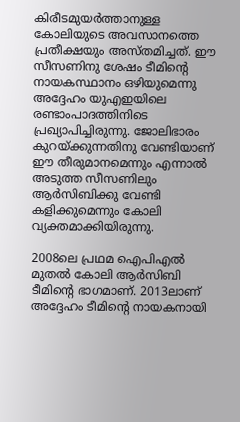കിരീടമുയര്‍ത്താനുള്ള കോലിയുടെ അവസാനത്തെ പ്രതീക്ഷയും അസ്തമിച്ചത്. ഈ സീസണിനു ശേഷം ടീമിന്റെ നായകസ്ഥാനം ഒഴിയുമെന്നു അദ്ദേഹം യുഎഇയിലെ രണ്ടാംപാദത്തിനിടെ പ്രഖ്യാപിച്ചിരുന്നു. ജോലിഭാരം കുറയ്ക്കുന്നതിനു വേണ്ടിയാണ് ഈ തീരുമാനമെന്നും എന്നാല്‍ അടുത്ത സീസണിലും ആര്‍സിബിക്കു വേണ്ടി കളിക്കുമെന്നും കോലി വ്യക്തമാക്കിയിരുന്നു.

2008ലെ പ്രഥമ ഐപിഎല്‍ മുതല്‍ കോലി ആര്‍സിബി ടീമിന്റെ ഭാഗമാണ്. 2013ലാണ് അദ്ദേഹം ടീമിന്റെ നായകനായി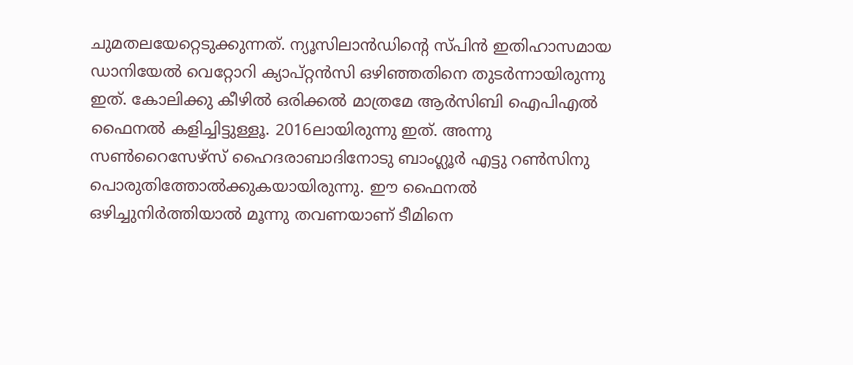ചുമതലയേറ്റെടുക്കുന്നത്. ന്യൂസിലാന്‍ഡിന്റെ സ്പിന്‍ ഇതിഹാസമായ ഡാനിയേല്‍ വെറ്റോറി ക്യാപ്റ്റന്‍സി ഒഴിഞ്ഞതിനെ തുടര്‍ന്നായിരുന്നു ഇത്. കോലിക്കു കീഴില്‍ ഒരിക്കല്‍ മാത്രമേ ആര്‍സിബി ഐപിഎല്‍ ഫൈനല്‍ കളിച്ചിട്ടുള്ളൂ. 2016ലായിരുന്നു ഇത്. അന്നു സണ്‍റൈസേഴ്‌സ് ഹൈദരാബാദിനോടു ബാംഗ്ലൂര്‍ എട്ടു റണ്‍സിനു പൊരുതിത്തോല്‍ക്കുകയായിരുന്നു. ഈ ഫൈനല്‍ ഒഴിച്ചുനിര്‍ത്തിയാല്‍ മൂന്നു തവണയാണ് ടീമിനെ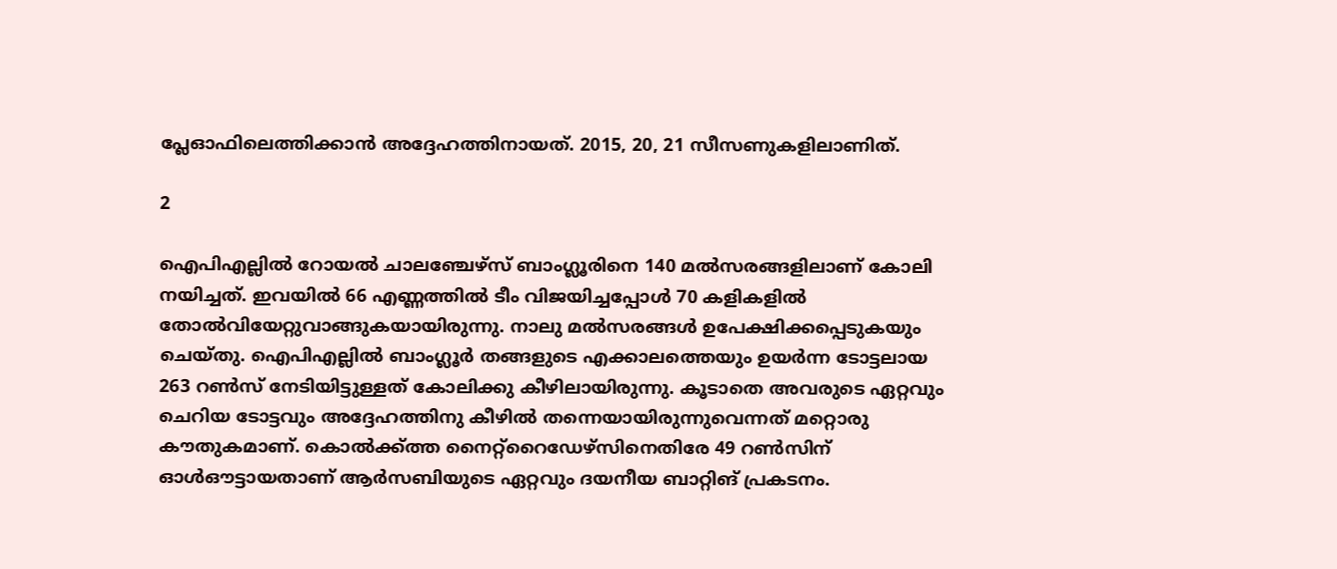പ്ലേഓഫിലെത്തിക്കാന്‍ അദ്ദേഹത്തിനായത്. 2015, 20, 21 സീസണുകളിലാണിത്.

2

ഐപിഎല്ലില്‍ റോയല്‍ ചാലഞ്ചേഴ്‌സ് ബാംഗ്ലൂരിനെ 140 മല്‍സരങ്ങളിലാണ് കോലി നയിച്ചത്. ഇവയില്‍ 66 എണ്ണത്തില്‍ ടീം വിജയിച്ചപ്പോള്‍ 70 കളികളില്‍ തോല്‍വിയേറ്റുവാങ്ങുകയായിരുന്നു. നാലു മല്‍സരങ്ങള്‍ ഉപേക്ഷിക്കപ്പെടുകയും ചെയ്തു. ഐപിഎല്ലില്‍ ബാംഗ്ലൂര്‍ തങ്ങളുടെ എക്കാലത്തെയും ഉയര്‍ന്ന ടോട്ടലായ 263 റണ്‍സ് നേടിയിട്ടുള്ളത് കോലിക്കു കീഴിലായിരുന്നു. കൂടാതെ അവരുടെ ഏറ്റവും ചെറിയ ടോട്ടവും അദ്ദേഹത്തിനു കീഴില്‍ തന്നെയായിരുന്നുവെന്നത് മറ്റൊരു കൗതുകമാണ്. കൊല്‍ക്ക്ത്ത നൈറ്റ്‌റൈഡേഴ്‌സിനെതിരേ 49 റണ്‍സിന് ഓള്‍ഔട്ടായതാണ് ആര്‍സബിയുടെ ഏറ്റവും ദയനീയ ബാറ്റിങ് പ്രകടനം.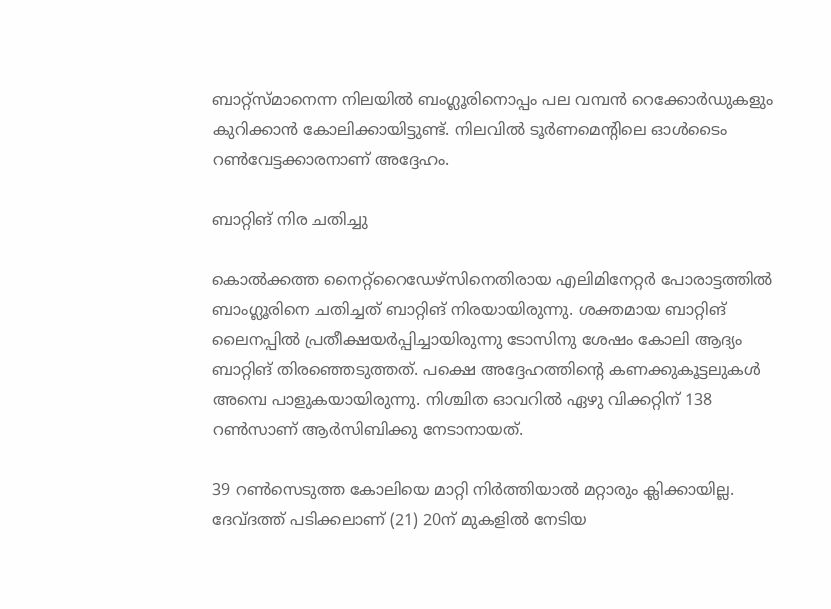ബാറ്റ്‌സ്മാനെന്ന നിലയില്‍ ബംഗ്ലൂരിനൊപ്പം പല വമ്പന്‍ റെക്കോര്‍ഡുകളും കുറിക്കാന്‍ കോലിക്കായിട്ടുണ്ട്. നിലവില്‍ ടൂര്‍ണമെന്റിലെ ഓള്‍ടൈം റണ്‍വേട്ടക്കാരനാണ് അദ്ദേഹം.

ബാറ്റിങ് നിര ചതിച്ചു

കൊല്‍ക്കത്ത നൈറ്റ്‌റൈഡേഴ്‌സിനെതിരായ എലിമിനേറ്റര്‍ പോരാട്ടത്തില്‍ ബാംഗ്ലൂരിനെ ചതിച്ചത് ബാറ്റിങ് നിരയായിരുന്നു. ശക്തമായ ബാറ്റിങ് ലൈനപ്പില്‍ പ്രതീക്ഷയര്‍പ്പിച്ചായിരുന്നു ടോസിനു ശേഷം കോലി ആദ്യം ബാറ്റിങ് തിരഞ്ഞെടുത്തത്. പക്ഷെ അദ്ദേഹത്തിന്റെ കണക്കുകൂട്ടലുകള്‍ അമ്പെ പാളുകയായിരുന്നു. നിശ്ചിത ഓവറില്‍ ഏഴു വിക്കറ്റിന് 138 റണ്‍സാണ് ആര്‍സിബിക്കു നേടാനായത്.

39 റണ്‍സെടുത്ത കോലിയെ മാറ്റി നിര്‍ത്തിയാല്‍ മറ്റാരും ക്ലിക്കായില്ല. ദേവ്ദത്ത് പടിക്കലാണ് (21) 20ന് മുകളില്‍ നേടിയ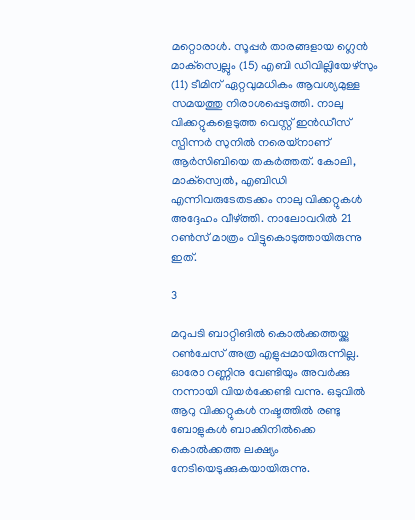മറ്റൊരാള്‍. സൂപ്പര്‍ താരങ്ങളായ ഗ്ലെന്‍ മാക്‌സ്വെല്ലും (15) എബി ഡിവില്ലിയേഴ്‌സും (11) ടീമിന് ഏറ്റവുമധികം ആവശ്യമുള്ള സമയത്തു നിരാശപ്പെടുത്തി. നാലു വിക്കറ്റുകളെടുത്ത വെസ്റ്റ് ഇന്‍ഡീസ് സ്പിന്നര്‍ സുനില്‍ നരെയ്‌നാണ് ആര്‍സിബിയെ തകര്‍ത്തത്. കോലി, മാക്‌സ്വെല്‍, എബിഡി എന്നിവരുടേതടക്കം നാലു വിക്കറ്റുകള്‍ അദ്ദേഹം വീഴ്ത്തി. നാലോവറില്‍ 21 റണ്‍സ് മാത്രം വിട്ടുകൊടുത്തായിരുന്നു ഇത്.

3

മറുപടി ബാറ്റിങില്‍ കൊല്‍ക്കത്തയ്ക്കു റണ്‍ചേസ് അത്ര എളുപ്പമായിരുന്നില്ല. ഓരോ റണ്ണിനു വേണ്ടിയും അവര്‍ക്കു നന്നായി വിയര്‍ക്കേണ്ടി വന്നു. ഒടുവില്‍ ആറു വിക്കറ്റുകള്‍ നഷ്ടത്തില്‍ രണ്ടു ബോളുകള്‍ ബാക്കിനില്‍ക്കെ കൊല്‍ക്കത്ത ലക്ഷ്യം നേടിയെടുക്കുകയായിരുന്നു.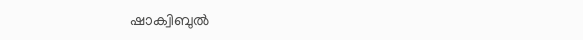ഷാക്വിബുല്‍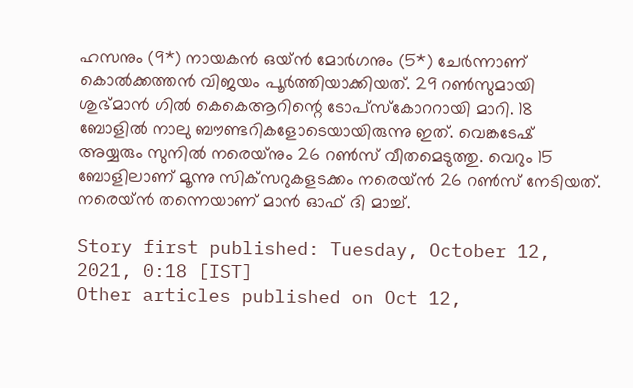ഹസനും (9*) നായകന്‍ ഒയ്ന്‍ മോര്‍ഗനും (5*) ചേര്‍ന്നാണ് കൊല്‍ക്കത്തന്‍ വിജയം പൂര്‍ത്തിയാക്കിയത്. 29 റണ്‍സുമായി ശുഭ്മാന്‍ ഗില്‍ കെകെആറിന്റെ ടോപ്‌സ്‌കോററായി മാറി. 18 ബോളില്‍ നാലു ബൗണ്ടറികളോടെയായിരുന്നു ഇത്. വെങ്കടേഷ് അയ്യരും സുനില്‍ നരെയ്‌നും 26 റണ്‍സ് വീതമെടുത്തു. വെറും 15 ബോളിലാണ് മൂന്നു സിക്‌സറുകളടക്കം നരെയ്ന്‍ 26 റണ്‍സ് നേടിയത്. നരെയ്ന്‍ തന്നെയാണ് മാന്‍ ഓഫ് ദി മാച്ച്.

Story first published: Tuesday, October 12, 2021, 0:18 [IST]
Other articles published on Oct 12,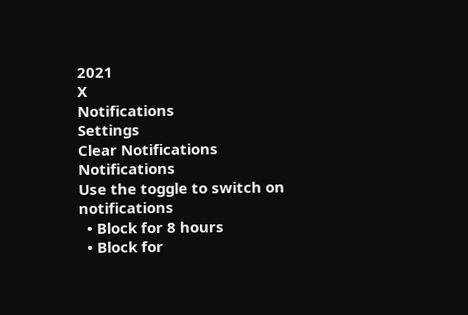2021
X
Notifications
Settings
Clear Notifications
Notifications
Use the toggle to switch on notifications
  • Block for 8 hours
  • Block for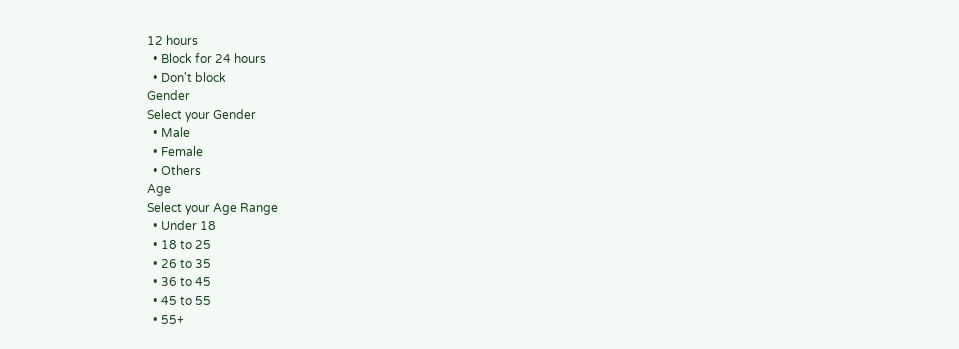12 hours
  • Block for 24 hours
  • Don't block
Gender
Select your Gender
  • Male
  • Female
  • Others
Age
Select your Age Range
  • Under 18
  • 18 to 25
  • 26 to 35
  • 36 to 45
  • 45 to 55
  • 55+